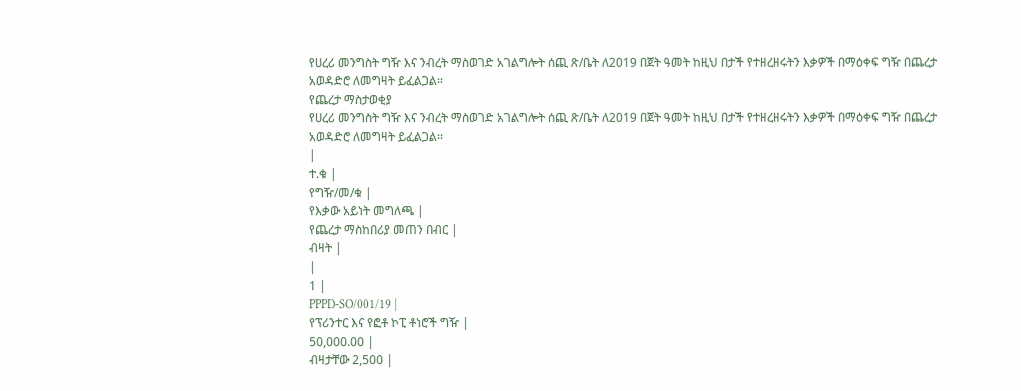የሀረሪ መንግስት ግዥ እና ንብረት ማስወገድ አገልግሎት ሰጪ ጽ/ቤት ለ2019 በጀት ዓመት ከዚህ በታች የተዘረዘሩትን እቃዎች በማዕቀፍ ግዥ በጨረታ አወዳድሮ ለመግዛት ይፈልጋል፡፡
የጨረታ ማስታወቂያ
የሀረሪ መንግስት ግዥ እና ንብረት ማስወገድ አገልግሎት ሰጪ ጽ/ቤት ለ2019 በጀት ዓመት ከዚህ በታች የተዘረዘሩትን እቃዎች በማዕቀፍ ግዥ በጨረታ አወዳድሮ ለመግዛት ይፈልጋል፡፡
|
ተ.ቁ |
የግዥ/መ/ቁ |
የእቃው አይነት መግለጫ |
የጨረታ ማስከበሪያ መጠን በብር |
ብዛት |
|
1 |
PPPD-SO/001/19 |
የፕሪንተር እና የፎቶ ኮፒ ቶነሮች ግዥ |
50,000.00 |
ብዛታቸው 2,500 |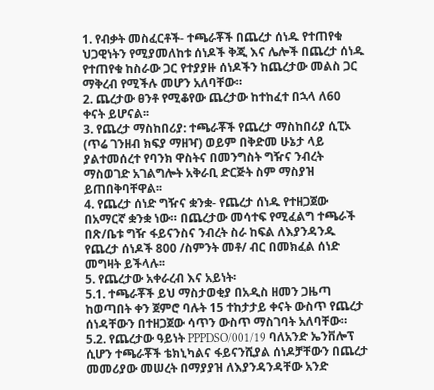1. የብቃት መስፈርቶች- ተጫራቾች በጨረታ ሰነዱ የተጠየቁ ህጋዊነትን የሚያመለከቱ ሰነዶች ቅጂ እና ሌሎች በጨረታ ሰነዱ የተጠየቁ ከስራው ጋር የተያያዙ ሰነዶችን ከጨረታው መልስ ጋር ማቅረብ የሚችሉ መሆን አለባቸው።
2. ጨረታው ፀንቶ የሚቆየው ጨረታው ከተከፈተ በኋላ ለ60 ቀናት ይሆናል፡፡
3. የጨረታ ማስከበሪያ: ተጫራቾች የጨረታ ማስከበሪያ ሲፒኦ (ጥሬ ገንዘብ ክፍያ ማዘዣ) ወይም በቅድመ ሁኔታ ላይ ያልተመሰረተ የባንክ ዋስትና በመንግስት ግዥና ንብረት ማስወገድ አገልግሎት አቅራቢ ድርጅት ስም ማስያዝ ይጠበቅባቸዋል፡፡
4. የጨረታ ሰነድ ግዥና ቋንቋ- የጨረታ ሰነዱ የተዘጋጀው በአማርኛ ቋንቋ ነው። በጨረታው መሳተፍ የሚፈልግ ተጫራች በጽ/ቤቱ ግዥ ፋይናንስና ንብረት ስራ ከፍል ለእያንዳንዱ የጨረታ ሰነዶች 800 /ስምንት መቶ/ ብር በመክፈል ሰነድ መግዛት ይችላሉ፡፡
5. የጨረታው አቀራረብ እና አይነት፡
5.1. ተጫራቾች ይህ ማስታወቂያ በአዲስ ዘመን ጋዜጣ ከወጣበት ቀን ጀምሮ ባሉት 15 ተከታታይ ቀናት ውስጥ የጨረታ ሰነዳቸውን በተዘጋጀው ሳጥን ውስጥ ማስገባት አለባቸው።
5.2. የጨረታው ዓይነት PPPDSO/001/19 ባለአንድ ኤንቨሎፕ ሲሆን ተጫራቾች ቴክኒካልና ፋይናንሺያል ሰነዶቻቸውን በጨረታ መመሪያው መሠረት በማያያዝ ለእያንዳንዳቸው አንድ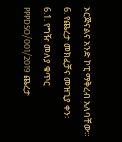ኦርጅናልና አንድ ኮፒ ማቅረብ አለባቸው።
6. የጨረታ መክፈቻና መዝጊያ ቀን፡
6.1. የግዥ መለያ ቁጥር PPPDSO/001/2019 ጨረታ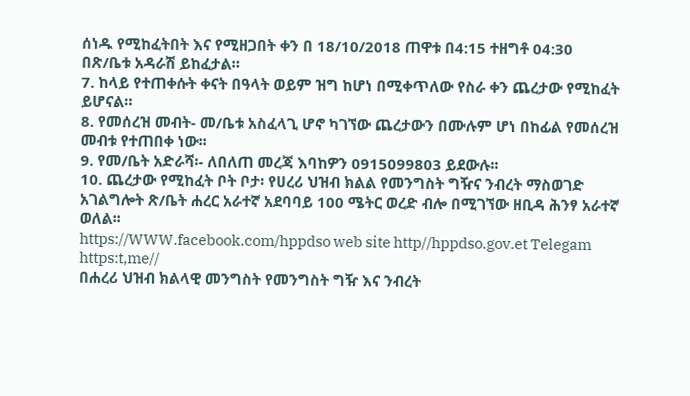ሰነዱ የሚከፈትበት እና የሚዘጋበት ቀን በ 18/10/2018 ጠዋቱ በ4:15 ተዘግቶ 04:30 በጽ/ቤቱ አዳራሽ ይከፈታል።
7. ከላይ የተጠቀሱት ቀናት በዓላት ወይም ዝግ ከሆነ በሚቀጥለው የስራ ቀን ጨረታው የሚከፈት ይሆናል።
8. የመሰረዝ መብት- መ/ቤቱ አስፈላጊ ሆኖ ካገኘው ጨረታውን በሙሉም ሆነ በከፊል የመሰረዝ መብቱ የተጠበቀ ነው፡፡
9. የመ/ቤት አድራሻ፡- ለበለጠ መረጃ እባከዎን 0915099803 ይደውሉ፡፡
10. ጨረታው የሚከፈት ቦት ቦታ፡ የሀረሪ ህዝብ ክልል የመንግስት ግዥና ንብረት ማስወገድ አገልግሎት ጽ/ቤት ሐረር አራተኛ አደባባይ 100 ሜትር ወረድ ብሎ በሚገኘው ዘቢዳ ሕንፃ አራተኛ ወለል፡፡
https://WWW.facebook.com/hppdso web site http//hppdso.gov.et Telegam https:t,me//
በሐረሪ ህዝብ ክልላዊ መንግስት የመንግስት ግዥ እና ንብረት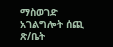ማስወገድ አገልግሎት ሰጪ ጽ/ቤት